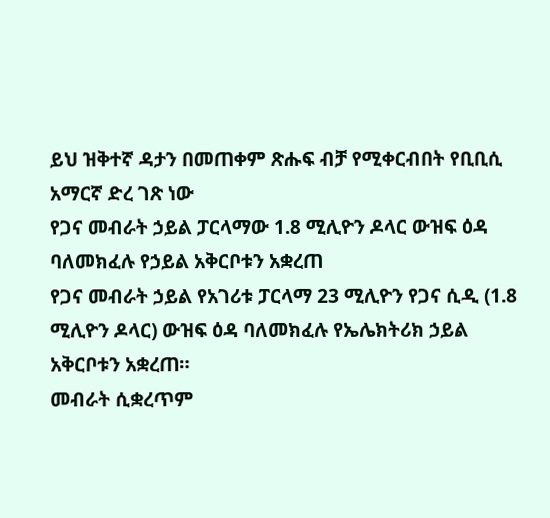ይህ ዝቅተኛ ዳታን በመጠቀም ጽሑፍ ብቻ የሚቀርብበት የቢቢሲ አማርኛ ድረ ገጽ ነው
የጋና መብራት ኃይል ፓርላማው 1.8 ሚሊዮን ዶላር ውዝፍ ዕዳ ባለመክፈሉ የኃይል አቅርቦቱን አቋረጠ
የጋና መብራት ኃይል የአገሪቱ ፓርላማ 23 ሚሊዮን የጋና ሲዲ (1.8 ሚሊዮን ዶላር) ውዝፍ ዕዳ ባለመክፈሉ የኤሌክትሪክ ኃይል አቅርቦቱን አቋረጠ።
መብራት ሲቋረጥም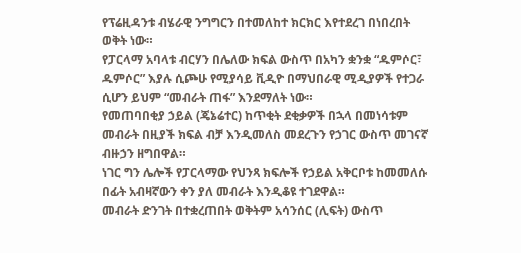የፕሬዚዳንቱ ብሄራዊ ንግግርን በተመለከተ ክርክር እየተደረገ በነበረበት ወቅት ነው።
የፓርላማ አባላቱ ብርሃን በሌለው ክፍል ውስጥ በአካን ቋንቋ “ዱምሶር፣ ዱምሶር” እያሉ ሲጮሁ የሚያሳይ ቪዲዮ በማህበራዊ ሚዲያዎች የተጋራ ሲሆን ይህም “መብራት ጠፋ” እንደማለት ነው።
የመጠባበቂያ ኃይል (ጄኔሬተር) ከጥቂት ደቂቃዎች በኋላ በመነሳቱም መብራት በዚያች ክፍል ብቻ እንዲመለስ መደረጉን የኃገር ውስጥ መገናኛ ብዙኃን ዘግበዋል።
ነገር ግን ሌሎች የፓርላማው የህንጻ ክፍሎች የኃይል አቅርቦቱ ከመመለሱ በፊት አብዛኛውን ቀን ያለ መብራት እንዲቆዩ ተገደዋል።
መብራት ድንገት በተቋረጠበት ወቅትም አሳንሰር (ሊፍት) ውስጥ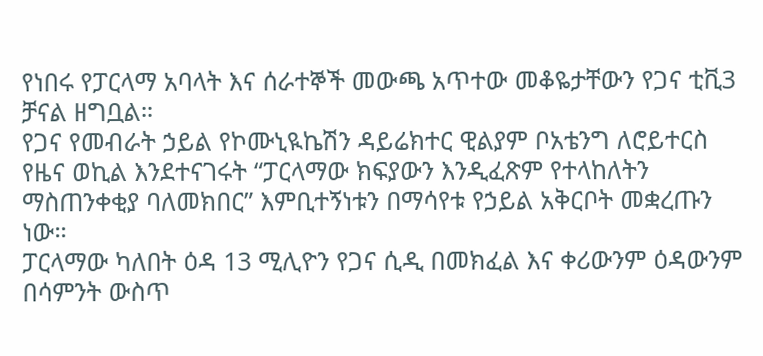የነበሩ የፓርላማ አባላት እና ሰራተኞች መውጫ አጥተው መቆዬታቸውን የጋና ቲቪ3 ቻናል ዘግቧል።
የጋና የመብራት ኃይል የኮሙኒዪኬሽን ዳይሬክተር ዊልያም ቦአቴንግ ለሮይተርስ የዜና ወኪል እንደተናገሩት “ፓርላማው ክፍያውን እንዲፈጽም የተላከለትን ማስጠንቀቂያ ባለመክበር” እምቢተኝነቱን በማሳየቱ የኃይል አቅርቦት መቋረጡን ነው።
ፓርላማው ካለበት ዕዳ 13 ሚሊዮን የጋና ሲዲ በመክፈል እና ቀሪውንም ዕዳውንም በሳምንት ውስጥ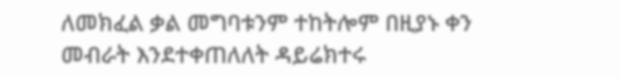ለመክፈል ቃል መግባቱንም ተከትሎም በዚያኑ ቀን መብራት እንደተቀጠለለት ዳይሬክተሩ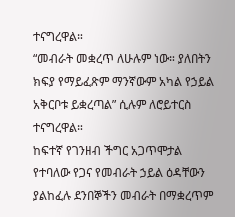ተናግረዋል።
“መብራት መቋረጥ ለሁሉም ነው። ያለበትን ክፍያ የማይፈጽም ማንኛውም አካል የኃይል አቅርቦቱ ይቋረጣል” ሲሉም ለሮይተርስ ተናግረዋል።
ከፍተኛ የገንዘብ ችግር አጋጥሞታል የተባለው የጋና የመብራት ኃይል ዕዳቸውን ያልከፈሉ ደንበኞችን መብራት በማቋረጥም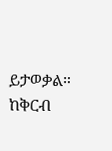ይታወቃል።
ከቅርብ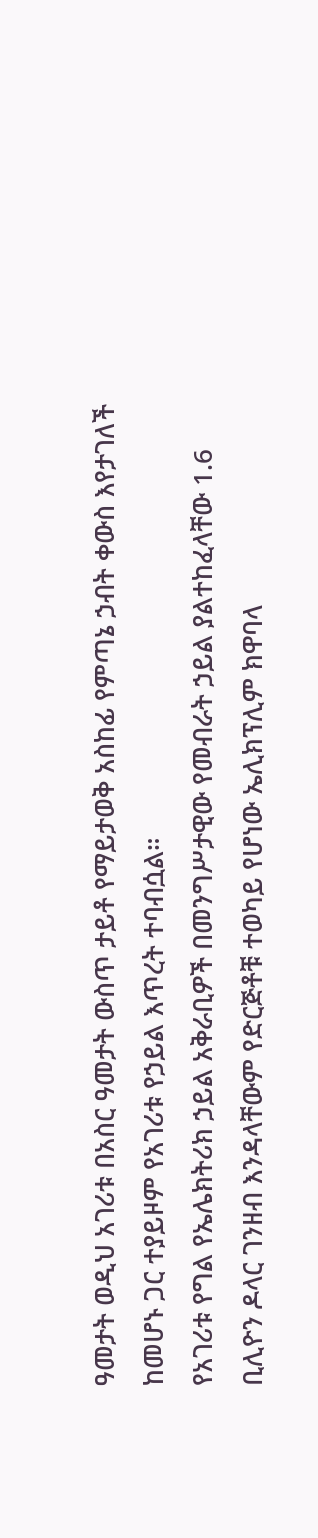ዓመታት ወዲህ አገሪቱ በአስር ዓመታት ውስጥ ታይቶ የማይታወቅ አስከፊ የምጣኔ ኃብት ቀውስ እየታገለች ከመሆኑ ጋር ተያይዞም የአገሪቱ የኃይል እጥረት ተባብሷል።
የአገሪቱ የግል የኤሌክትሪክ ኃይል አቅራቢዎች በመንግሥታዊው የመብራት ኃይል ያልተከፈላቸው 1.6 ቢሊዮን ዶላር ገንዘብ እንዳላቸውም የድርጅቶቹ ተወካይ የሆነው ኤሊክፕሊም ክዋባላ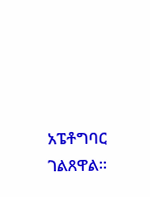አፔቶግባር ገልጸዋል።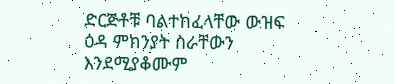ድርጅቶቹ ባልተከፈላቸው ውዝፍ ዕዳ ምክንያት ስራቸውን እንደሚያቆሙም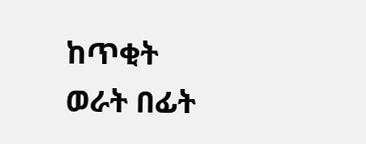ከጥቂት ወራት በፊት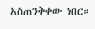አስጠንቅቀው ነበር።